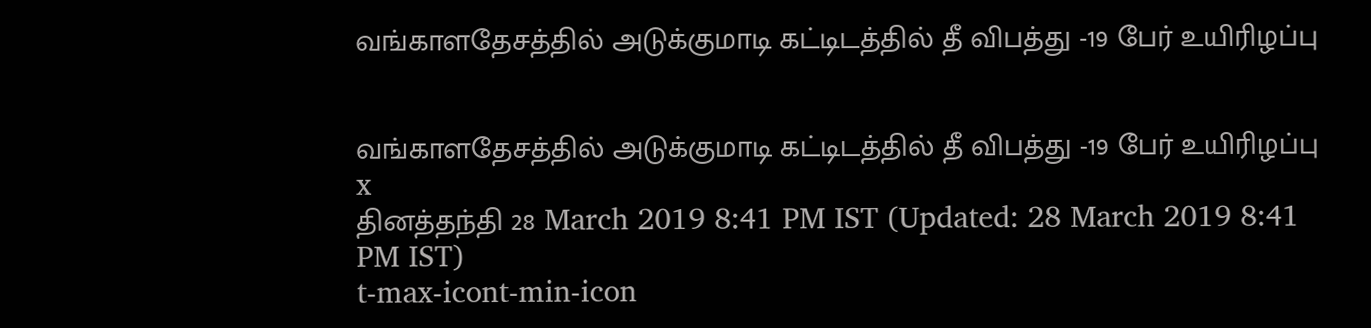வங்காளதேசத்தில் அடுக்குமாடி கட்டிடத்தில் தீ விபத்து -19 பேர் உயிரிழப்பு


வங்காளதேசத்தில் அடுக்குமாடி கட்டிடத்தில் தீ விபத்து -19 பேர் உயிரிழப்பு
x
தினத்தந்தி 28 March 2019 8:41 PM IST (Updated: 28 March 2019 8:41 PM IST)
t-max-icont-min-icon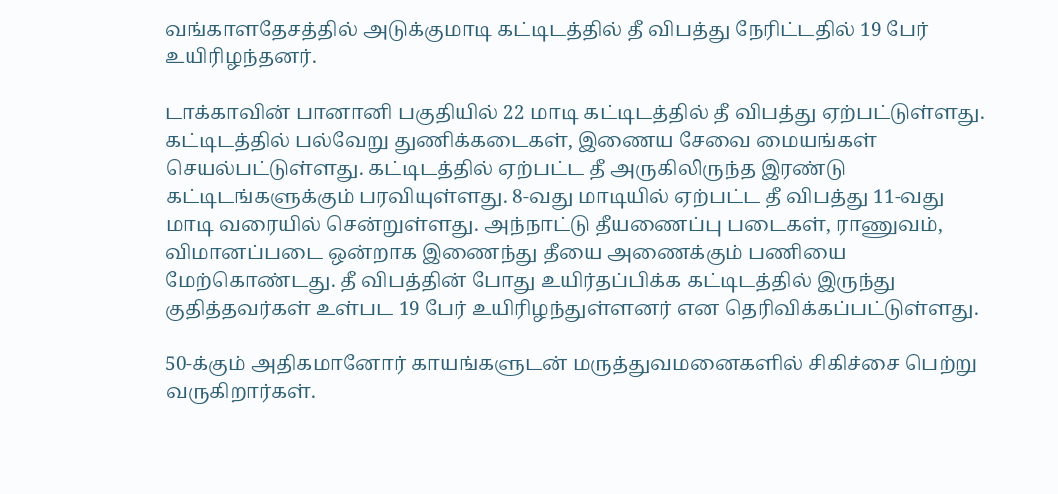வங்காளதேசத்தில் அடுக்குமாடி கட்டிடத்தில் தீ விபத்து நேரிட்டதில் 19 பேர் உயிரிழந்தனர்.

டாக்காவின் பானானி பகுதியில் 22 மாடி கட்டிடத்தில் தீ விபத்து ஏற்பட்டுள்ளது. கட்டிடத்தில் பல்வேறு துணிக்கடைகள், இணைய சேவை மையங்கள் செயல்பட்டுள்ளது. கட்டிடத்தில் ஏற்பட்ட தீ அருகிலிருந்த இரண்டு கட்டிடங்களுக்கும் பரவியுள்ளது. 8-வது மாடியில் ஏற்பட்ட தீ விபத்து 11-வது மாடி வரையில் சென்றுள்ளது. அந்நாட்டு தீயணைப்பு படைகள், ராணுவம், விமானப்படை ஒன்றாக இணைந்து தீயை அணைக்கும் பணியை மேற்கொண்டது. தீ விபத்தின் போது உயிர்தப்பிக்க கட்டிடத்தில் இருந்து குதித்தவர்கள் உள்பட 19 பேர் உயிரிழந்துள்ளனர் என தெரிவிக்கப்பட்டுள்ளது.

50-க்கும் அதிகமானோர் காயங்களுடன் மருத்துவமனைகளில் சிகிச்சை பெற்று வருகிறார்கள்.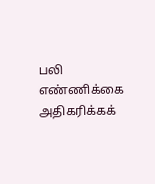பலி எண்ணிக்கை அதிகரிக்கக்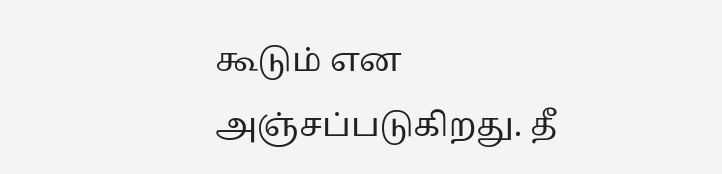கூடும் என அஞ்சப்படுகிறது. தீ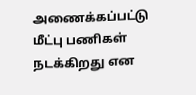அணைக்கப்பட்டு மீட்பு பணிகள் நடக்கிறது என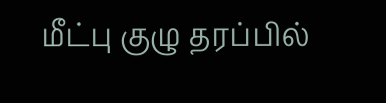மீட்பு குழு தரப்பில்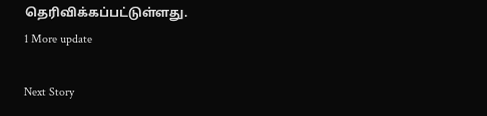தெரிவிக்கப்பட்டுள்ளது.
1 More update

Next Story